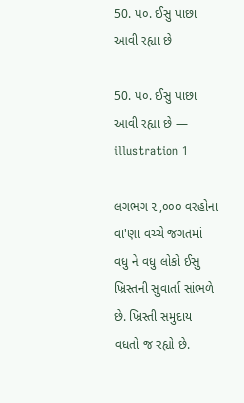50. ૫૦. ઈસુ પાછા આવી રહ્યા છે

50. ૫૦. ઈસુ પાછા આવી રહ્યા છે — illustration 1

લગભગ ૨,૦૦૦ વરહોના વા'ણા વચ્ચે જગતમાં વધુ ને વધુ લોકો ઈસુ ખ્રિસ્તની સુવાર્તા સાંભળે છે. ખ્રિસ્તી સમુદાય વધતો જ રહ્યો છે.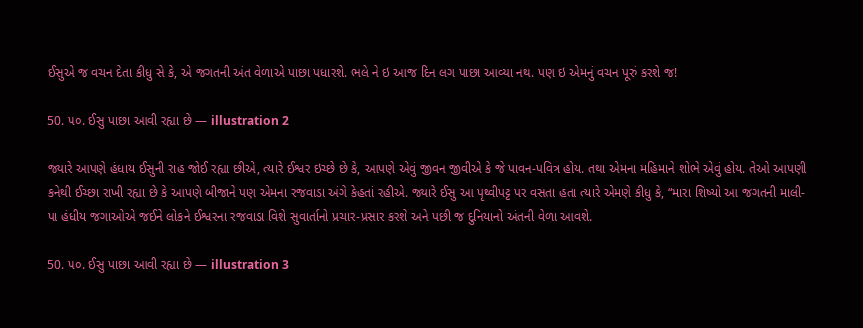ઈસુએ જ વચન દેતા કીધુ સે કે, એ જગતની અંત વેળાએ પાછા પધારશે. ભલે ને ઇ આજ દિન લગ પાછા આવ્યા નથ. પણ ઇ એમનું વચન પૂરું કરશે જ!

50. ૫૦. ઈસુ પાછા આવી રહ્યા છે — illustration 2

જ્યારે આપણે હંધાય ઈસુની રાહ જોઈ રહ્યા છીએ, ત્યારે ઈશ્વર ઇચ્છે છે કે, આપણે એવું જીવન જીવીએ કે જે પાવન-પવિત્ર હોય. તથા એમના મહિમાને શોભે એવું હોય. તેઓ આપણી કનેથી ઈચ્છા રાખી રહ્યા છે કે આપણે બીજાને પણ એમના રજવાડા અંગે કેહતાં રહીએ. જ્યારે ઈસુ આ પૃથ્વીપટ્ટ પર વસતા હતા ત્યારે એમણે કીધુ કે, “મારા શિષ્યો આ જગતની માલી-પા હંધીય જગાઓએ જઈને લોકને ઈશ્વરના રજવાડા વિશે સુવાર્તાનો પ્રચાર-પ્રસાર કરશે અને પછી જ દુનિયાનો અંતની વેળા આવશે.

50. ૫૦. ઈસુ પાછા આવી રહ્યા છે — illustration 3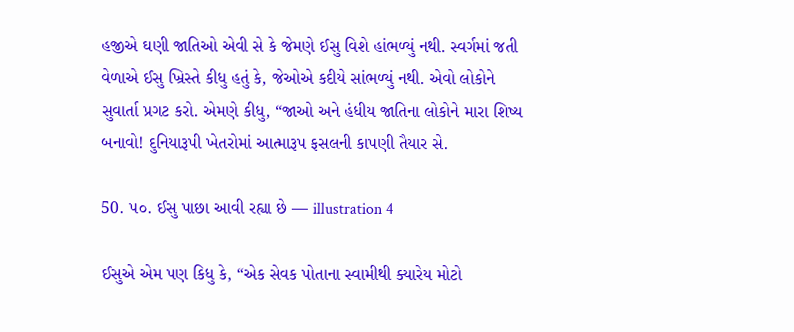હજીએ ઘણી જાતિઓ એવી સે કે જેમણે ઈસુ વિશે હાંભળ્યું નથી. સ્વર્ગમાં જતી વેળાએ ઈસુ ખ્રિસ્તે કીધુ હતું કે, જેઓએ કદીયે સાંભળ્યું નથી. એવો લોકોને સુવાર્તા પ્રગટ કરો. એમણે કીધુ, “જાઓ અને હંધીય જાતિના લોકોને મારા શિષ્ય બનાવો! દુનિયારૂપી ખેતરોમાં આત્મારૂપ ફસલની કાપણી તૈયાર સે.

50. ૫૦. ઈસુ પાછા આવી રહ્યા છે — illustration 4

ઈસુએ એમ પણ કિધુ કે, “એક સેવક પોતાના સ્વામીથી ક્યારેય મોટો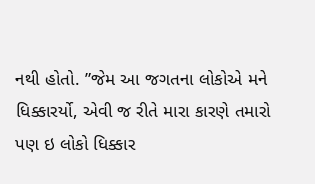નથી હોતો. ”જેમ આ જગતના લોકોએ મને ધિક્કારર્યો, એવી જ રીતે મારા કારણે તમારો પણ ઇ લોકો ધિક્કાર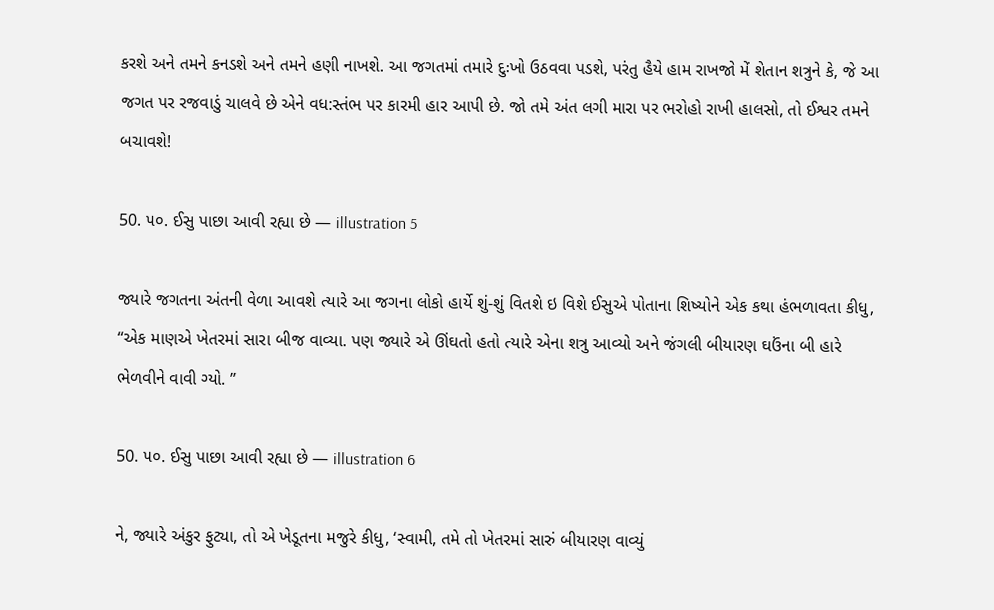કરશે અને તમને કનડશે અને તમને હણી નાખશે. આ જગતમાં તમારે દુઃખો ઉઠવવા પડશે, પરંતુ હૈયે હામ રાખજો મેં શેતાન શત્રુને કે, જે આ જગત પર રજવાડું ચાલવે છે એને વધ:સ્તંભ પર કારમી હાર આપી છે. જો તમે અંત લગી મારા પર ભરોહો રાખી હાલસો, તો ઈશ્વર તમને બચાવશે!

50. ૫૦. ઈસુ પાછા આવી રહ્યા છે — illustration 5

જ્યારે જગતના અંતની વેળા આવશે ત્યારે આ જગના લોકો હાર્યે શું-શું વિતશે ઇ વિશે ઈસુએ પોતાના શિષ્યોને એક કથા હંભળાવતા કીધુ, “એક માણએ ખેતરમાં સારા બીજ વાવ્યા. પણ જ્યારે એ ઊંઘતો હતો ત્યારે એના શત્રુ આવ્યો અને જંગલી બીયારણ ઘઉંના બી હારે ભેળવીને વાવી ગ્યો. ”

50. ૫૦. ઈસુ પાછા આવી રહ્યા છે — illustration 6

ને, જ્યારે અંકુર ફુટ્યા, તો એ ખેડૂતના મજુરે કીધુ, ‘સ્વામી, તમે તો ખેતરમાં સારું બીયારણ વાવ્યું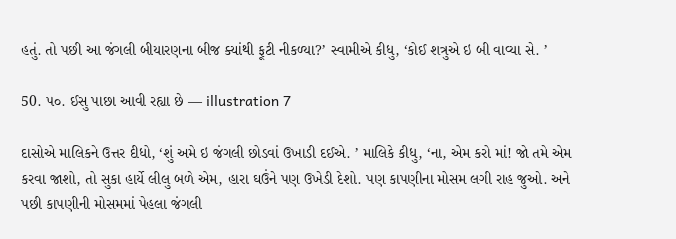હતું. તો પછી આ જંગલી બીયારણના બીજ ક્યાંથી ફૂટી નીકળ્યા?’ સ્વામીએ કીધુ, ‘કોઈ શત્રુએ ઇ બી વાવ્યા સે. ’

50. ૫૦. ઈસુ પાછા આવી રહ્યા છે — illustration 7

દાસોએ માલિકને ઉત્તર દીધો, ‘શું અમે ઇ જંગલી છોડવાં ઉખાડી દઈએ. ’ માલિકે કીધુ, ‘ના, એમ કરો માં! જો તમે એમ કરવા જાશો, તો સુકા હાર્યે લીલુ બળે એમ, હારા ઘઉંને પણ ઉખેડી દેશો. પણ કાપણીના મોસમ લગી રાહ જુઓ. અને પછી કાપણીની મોસમમાં પેહલા જંગલી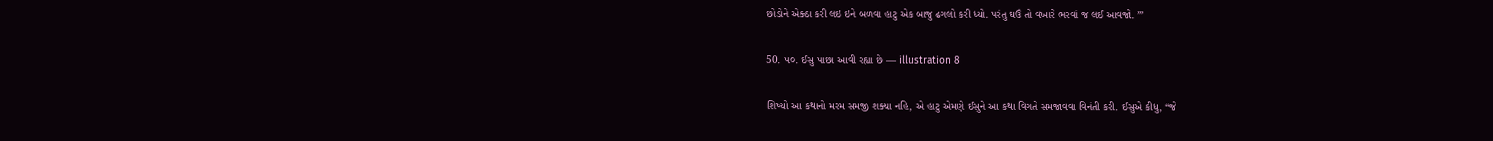છોડોને એક્ઠા કરી લઇ ઇને બળવા હાટુ એક બાજુ ઢગલો કરી ધ્યો. પરંતુ ઘઉં તો વખારે ભરવાં જ લઈ આવજો. ’”

50. ૫૦. ઈસુ પાછા આવી રહ્યા છે — illustration 8

શિષ્યો આ કથાનો મરમ સમજી શક્યા નહિ, એ હાટુ એમણે ઈસુને આ કથા વિગતે સમજાવવા વિનંતી કરી. ઈસુએ કીધુ, “જે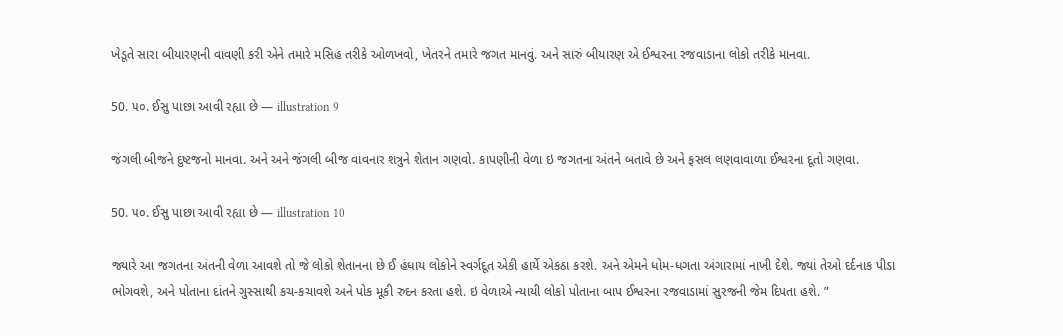ખેડૂતે સારા બીયારણની વાવણી કરી એને તમારે મસિહ તરીકે ઓળખવો, ખેતરને તમારે જગત માનવું. અને સારું બીયારણ એ ઈશ્વરના રજવાડાના લોકો તરીકે માનવા.

50. ૫૦. ઈસુ પાછા આવી રહ્યા છે — illustration 9

જંગલી બીજને દુષ્ટજનો માનવા. અને અને જંગલી બીજ વાવનાર શત્રુને શેતાન ગણવો. કાપણીની વેળા ઇ જગતના અંતને બતાવે છે અને ફસલ લણવાવાળા ઈશ્વરના દૂતો ગણવા.

50. ૫૦. ઈસુ પાછા આવી રહ્યા છે — illustration 10

જ્યારે આ જગતના અંતની વેળા આવશે તો જે લોકો શેતાનના છે ઈ હંધાય લોકોને સ્વર્ગદૂત એકી હાર્યે એકઠા કરશે. અને એમને ધોમ-ધગતા અંગારામાં નાખી દેશે. જ્યાં તેઓ દર્દનાક પીડા ભોગવશે, અને પોતાના દાંતને ગુસ્સાથી કચ-કચાવશે અને પોક મૂકી રુદન કરતા હશે. ઇ વેળાએ ન્યાયી લોકો પોતાના બાપ ઈશ્વરના રજવાડામાં સુરજની જેમ દિપતા હશે. ”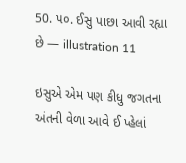50. ૫૦. ઈસુ પાછા આવી રહ્યા છે — illustration 11

ઇસુએ એમ પણ કીધુ જગતના અંતની વેળા આવે ઈ પ્હેલાં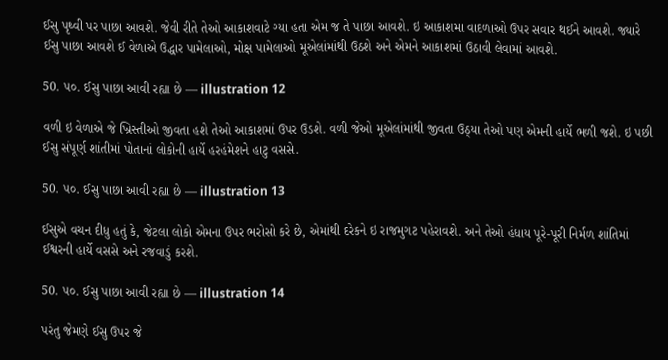ઈસુ પૃથ્વી પર પાછા આવશે. જેવી રીતે તેઓ આકાશવાટે ગ્યા હતા એમ જ તે પાછા આવશે. ઇ આકાશમા વાદળાઓ ઉપર સવાર થઈને આવશે. જ્યારે ઈસુ પાછા આવશે ઈ વેળાએ ઉદ્ધાર પામેલાઓ, મોક્ષ પામેલાઓ મૂએલાંમાંથી ઉઠશે અને એમને આકાશમાં ઉઠાવી લેવામાં આવશે.

50. ૫૦. ઈસુ પાછા આવી રહ્યા છે — illustration 12

વળી ઇ વેળાએ જે ખ્રિસ્તીઓ જીવતા હશે તેઓ આકાશમાં ઉપર ઉડશે. વળી જેઓ મૂએલાંમાંથી જીવતા ઉઠ્યા તેઓ પણ એમની હાર્યે ભળી જશે. ઇ પછી ઈસુ સંપૂર્ણ શાંતીમાં પોતાનાં લોકોની હાર્યે હરહંમેશને હાટુ વસસે.

50. ૫૦. ઈસુ પાછા આવી રહ્યા છે — illustration 13

ઈસુએ વચન દીધુ હતું કે, જેટલા લોકો એમના ઉપર ભરોસો કરે છે, એમાંથી દરેકને ઇ રાજમુગટ પહેરાવશે. અને તેઓ હંધાય પૂરે-પૂરી નિર્મળ શાંતિમાં ઈશ્વરની હાર્યે વસસે અને રજવાડું કરશે.

50. ૫૦. ઈસુ પાછા આવી રહ્યા છે — illustration 14

પરંતુ જેમણે ઈસુ ઉપર જે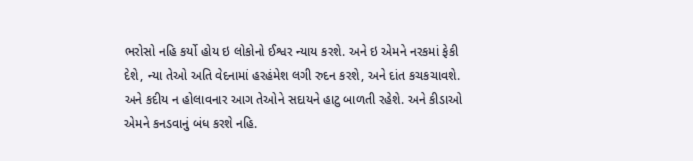ભરોસો નહિ કર્યો હોય ઇ લોકોનો ઈશ્વર ન્યાય કરશે. અને ઇ એમને નરકમાં ફેકી દેશે, ન્યા તેઓ અતિ વેદનામાં હરહંમેશ લગી રુદન કરશે, અને દાંત કચકચાવશે. અને કદીય ન હોલાવનાર આગ તેઓને સદાયને હાટુ બાળતી રહેશે. અને કીડાઓ એમને કનડવાનું બંધ કરશે નહિ.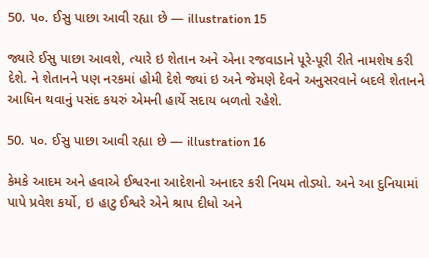50. ૫૦. ઈસુ પાછા આવી રહ્યા છે — illustration 15

જ્યારે ઈસુ પાછા આવશે, ત્યારે ઇ શેતાન અને એના રજવાડાને પૂરે-પૂરી રીતે નામશેષ કરી દેશે. ને શેતાનને પણ નરકમાં હોમી દેશે જ્યાં ઇ અને જેમણે દેવને અનુસરવાને બદલે શેતાનને આધિન થવાનું પસંદ કયરું એમની હાર્યે સદાય બળતો રહેશે.

50. ૫૦. ઈસુ પાછા આવી રહ્યા છે — illustration 16

કેમકે આદમ અને હવાએ ઈશ્વરના આદેશનો અનાદર કરી નિયમ તોડ્યો. અને આ દુનિયામાં પાપે પ્રવેશ કર્યો, ઇ હાટુ ઈશ્વરે એને શ્રાપ દીધો અને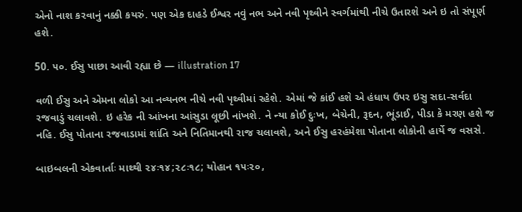એનો નાશ કરવાનું નક્કી કયરું. પણ એક દાહડે ઈશ્વર નવું નભ અને નવી પૃથ્વીને સ્વર્ગમાંથી નીચે ઉતારશે અને ઇ તો સંપૂર્ણ હશે.

50. ૫૦. ઈસુ પાછા આવી રહ્યા છે — illustration 17

વળી ઈસુ અને એમના લોકો આ નવ્યનભ નીચે નવી પૃથ્વીમાં રહેશે. એમાં જે કાંઈ હશે એ હંધાય ઉપર ઇસુ સદા-સર્વદા રજવાડું ચલાવશે. ઇ હરેક ની આંખના આંસુડા લૂછી નાંખશે. ને ન્યા કોઈ દુઃખ, બેચેની, રૂદન, ભૂંડાઈ, પીડા કે મરણ હશે જ નહિ. ઈસુ પોતાના રજવાડામાં શાંતિ અને નિતિમાનથી રાજ ચલાવશે, અને ઈસુ હરહંમેશા પોતાના લોકોની હાર્યે જ વસસે.

બાઇબલની એકવાર્તાઃ માથ્થી ૨૪ઃ૧૪;૨૮ઃ૧૮; યોહાન ૧૫ઃ૨૦,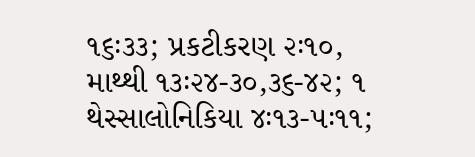૧૬ઃ૩૩; પ્રકટીકરણ ૨ઃ૧૦, માથ્થી ૧૩ઃ૨૪-૩૦,૩૬-૪૨; ૧ થેસ્સાલોનિકિયા ૪ઃ૧૩-૫ઃ૧૧;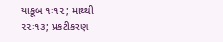યાકૂબ ૧ઃ૧૨; માથ્થી ૨૨ઃ૧૩; પ્રકટીકરણ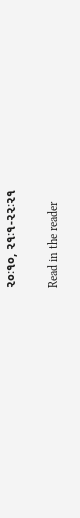૨૦ઃ૧૦, ૨૧ઃ૧-૨૨ઃ૨૧

Read in the reader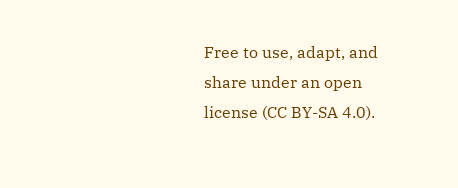Free to use, adapt, and share under an open license (CC BY-SA 4.0).